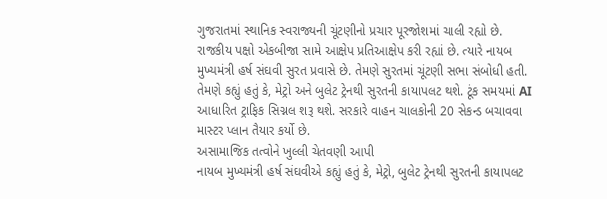ગુજરાતમાં સ્થાનિક સ્વરાજ્યની ચૂંટણીનો પ્રચાર પૂરજોશમાં ચાલી રહ્યો છે. રાજકીય પક્ષો એકબીજા સામે આક્ષેપ પ્રતિઆક્ષેપ કરી રહ્યાં છે. ત્યારે નાયબ મુખ્યમંત્રી હર્ષ સંઘવી સુરત પ્રવાસે છે. તેમણે સુરતમાં ચૂંટણી સભા સંબોધી હતી. તેમણે કહ્યું હતું કે, મેટ્રો અને બુલેટ ટ્રેનથી સુરતની કાયાપલટ થશે. ટૂંક સમયમાં AI આધારિત ટ્રાફિક સિગ્નલ શરૂ થશે. સરકારે વાહન ચાલકોની 20 સેકન્ડ બચાવવા માસ્ટર પ્લાન તૈયાર કર્યો છે.
અસામાજિક તત્વોને ખુલ્લી ચેતવણી આપી
નાયબ મુખ્યમંત્રી હર્ષ સંઘવીએ કહ્યું હતું કે, મેટ્રો, બુલેટ ટ્રેનથી સુરતની કાયાપલટ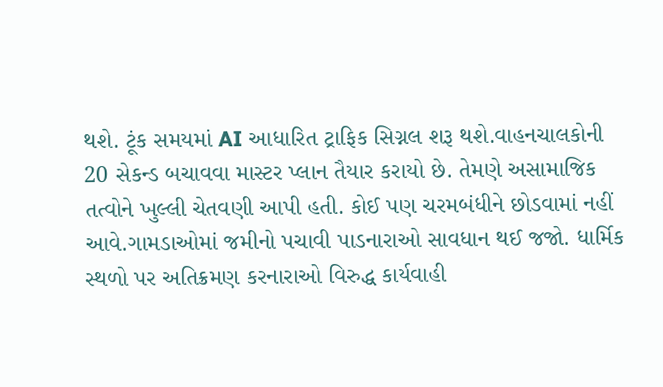થશે. ટૂંક સમયમાં AI આધારિત ટ્રાફિક સિગ્નલ શરૂ થશે.વાહનચાલકોની 20 સેકન્ડ બચાવવા માસ્ટર પ્લાન તૈયાર કરાયો છે. તેમણે અસામાજિક તત્વોને ખુલ્લી ચેતવણી આપી હતી. કોઈ પણ ચરમબંધીને છોડવામાં નહીં આવે.ગામડાઓમાં જમીનો પચાવી પાડનારાઓ સાવધાન થઈ જજો. ધાર્મિક સ્થળો પર અતિક્રમણ કરનારાઓ વિરુદ્ધ કાર્યવાહી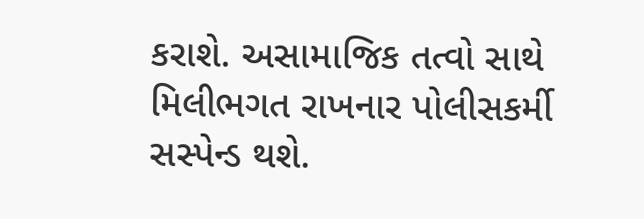કરાશે. અસામાજિક તત્વો સાથે મિલીભગત રાખનાર પોલીસકર્મી સસ્પેન્ડ થશે.